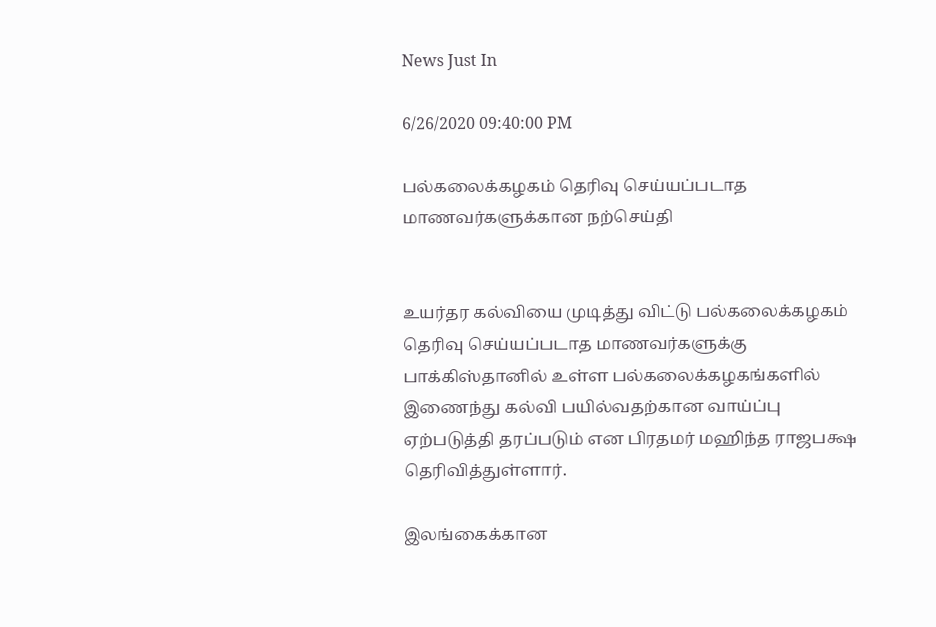News Just In

6/26/2020 09:40:00 PM

பல்கலைக்கழகம் தெரிவு செய்யப்படாத மாணவர்களுக்கான நற்செய்தி


உயர்தர கல்வியை முடித்து விட்டு பல்கலைக்கழகம் தெரிவு செய்யப்படாத மாணவர்களுக்கு பாக்கிஸ்தானில் உள்ள பல்கலைக்கழகங்களில் இணைந்து கல்வி பயில்வதற்கான வாய்ப்பு ஏற்படுத்தி தரப்படும் என பிரதமர் மஹிந்த ராஜபக்ஷ தெரிவித்துள்ளார்.

இலங்கைக்கான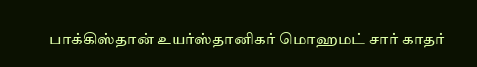பாக்கிஸ்தான் உயர்ஸ்தானிகர் மொஹமட் சார் காதர்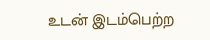உடன் இடம்பெற்ற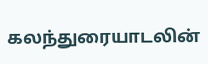கலந்துரையாடலின்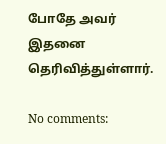போதே அவர் இதனை தெரிவித்துள்ளார்.

No comments: